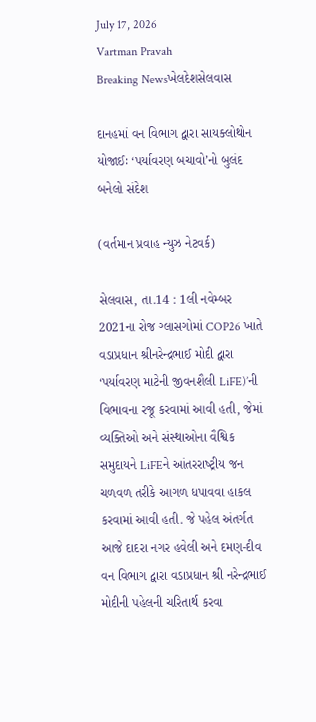July 17, 2026
Vartman Pravah
Breaking Newsખેલદેશસેલવાસ

દાનહમાં વન વિભાગ દ્વારા સાયક્‍લોથોન યોજાઈઃ ‘પર્યાવરણ બચાવો’નો બુલંદ બનેલો સંદેશ

(વર્તમાન પ્રવાહ ન્‍યુઝ નેટવર્ક)

સેલવાસ, તા.14 : 1લી નવેમ્‍બર 2021ના રોજ ગ્‍લાસગોમાં COP26 ખાતે વડાપ્રધાન શ્રીનરેન્‍દ્રભાઈ મોદી દ્વારા ‘પર્યાવરણ માટેની જીવનશૈલી LiFE)’ની વિભાવના રજૂ કરવામાં આવી હતી, જેમાં વ્‍યક્‍તિઓ અને સંસ્‍થાઓના વૈશ્વિક સમુદાયને LiFEને આંતરરાષ્‍ટ્રીય જન ચળવળ તરીકે આગળ ધપાવવા હાકલ કરવામાં આવી હતી. જે પહેલ અંતર્ગત આજે દાદરા નગર હવેલી અને દમણ-દીવ વન વિભાગ દ્વારા વડાપ્રધાન શ્રી નરેન્‍દ્રભાઈ મોદીની પહેલની ચરિતાર્થ કરવા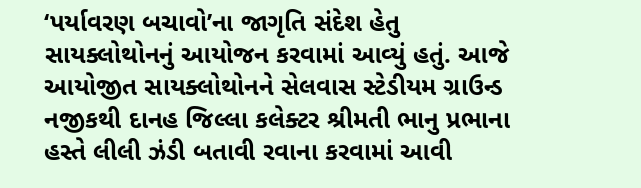‘પર્યાવરણ બચાવો’ના જાગૃતિ સંદેશ હેતુ સાયક્‍લોથોનનું આયોજન કરવામાં આવ્‍યું હતું. આજે આયોજીત સાયક્‍લોથોનને સેલવાસ સ્‍ટેડીયમ ગ્રાઉન્‍ડ નજીકથી દાનહ જિલ્લા કલેક્‍ટર શ્રીમતી ભાનુ પ્રભાના હસ્‍તે લીલી ઝંડી બતાવી રવાના કરવામાં આવી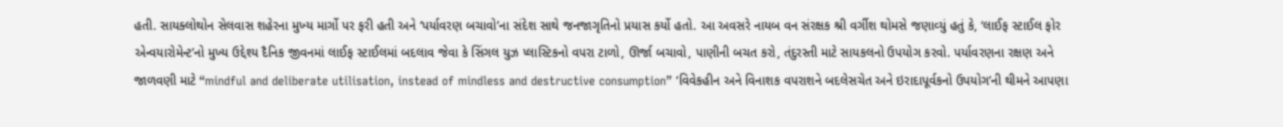હતી. સાયક્‍લોથોન સેલવાસ શહેરના મુખ્‍ય માર્ગો પર ફરી હતી અને ‘પર્યાવરણ બચાવો’ના સંદેશ સાથે જનજાગૃતિનો પ્રયાસ કર્યો હતો. આ અવસરે નાયબ વન સંરક્ષક શ્રી વર્ગીશ થોમસે જણાવ્‍યું હતું કે, ‘લાઈફ સ્‍ટાઈલ ફોર એન્‍વયારોમેન્‍ટ’નો મુખ્‍ય ઉદ્દેશ્‍ય દૈનિક જીવનમાં લાઈફ સ્‍ટાઈલમાં બદલાવ જેવા કે સિંગલ યુઝ પ્‍લાસ્‍ટિકનો વપરા ટાળો, ઊર્જા બચાવો, પાણીની બચત કરો, તંદુરસ્‍તી માટે સાયકલનો ઉપયોગ કરવો. પર્યાવરણના રક્ષણ અને જાળવણી માટે “mindful and deliberate utilisation, instead of mindless and destructive consumption” ‘વિવેકહીન અને વિનાશક વપરાશને બદલેસચેત અને ઇરાદાપૂર્વકનો ઉપયોગ’ની થીમને આપણા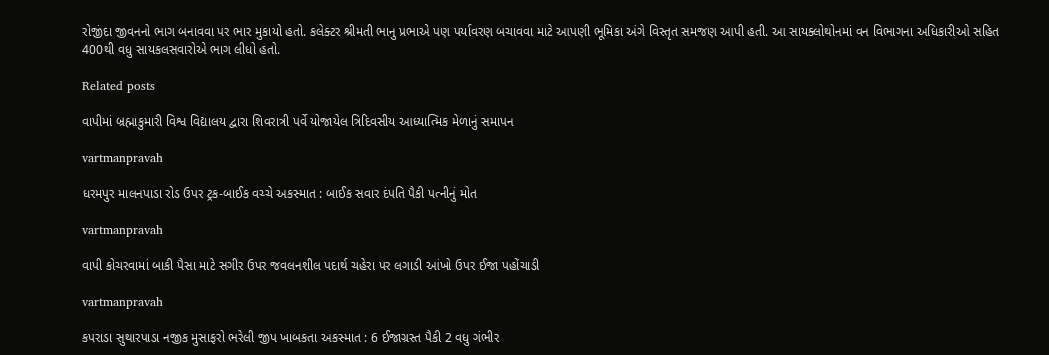રોજીંદા જીવનનો ભાગ બનાવવા પર ભાર મુકાયો હતો. કલેક્‍ટર શ્રીમતી ભાનુ પ્રભાએ પણ પર્યાવરણ બચાવવા માટે આપણી ભૂમિકા અંગે વિસ્‍તૃત સમજણ આપી હતી. આ સાયક્‍લોથોનમાં વન વિભાગના અધિકારીઓ સહિત 400થી વધુ સાયકલસવારોએ ભાગ લીધો હતો.

Related posts

વાપીમાં બ્રહ્માકુમારી વિશ્વ વિદ્યાલય દ્વારા શિવરાત્રી પર્વે યોજાયેલ ત્રિદિવસીય આધ્‍યાત્‍મિક મેળાનું સમાપન

vartmanpravah

ધરમપુર માલનપાડા રોડ ઉપર ટ્રક-બાઈક વચ્‍ચે અકસ્‍માત : બાઈક સવાર દંપતિ પૈકી પત્‍નીનું મોત

vartmanpravah

વાપી કોચરવામાં બાકી પૈસા માટે સગીર ઉપર જવલનશીલ પદાર્થ ચહેરા પર લગાડી આંખો ઉપર ઈજા પહોંચાડી

vartmanpravah

કપરાડા સુથારપાડા નજીક મુસાફરો ભરેલી જીપ ખાબકતા અકસ્‍માત : 6 ઈજાગ્રસ્‍ત પૈકી 2 વધુ ગંભીર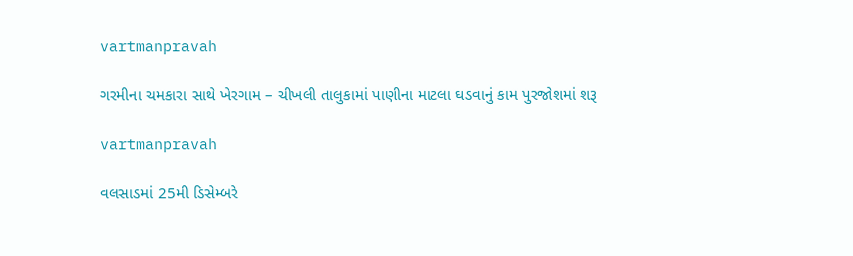vartmanpravah

ગરમીના ચમકારા સાથે ખેરગામ – ચીખલી તાલુકામાં પાણીના માટલા ઘડવાનું કામ પુરજોશમાં શરૂ

vartmanpravah

વલસાડમાં 25મી ડિસેમ્‍બરે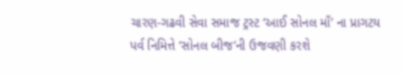ચારણ-ગઢવી સેવા સમાજ ટ્રસ્‍ટ ‘આઈ સોનલ માઁ’ ના પ્રાગટય પર્વ નિમિત્તે ‘સોનલ બીજ’ની ઉજવણી કરશે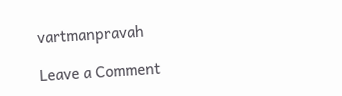vartmanpravah

Leave a Comment